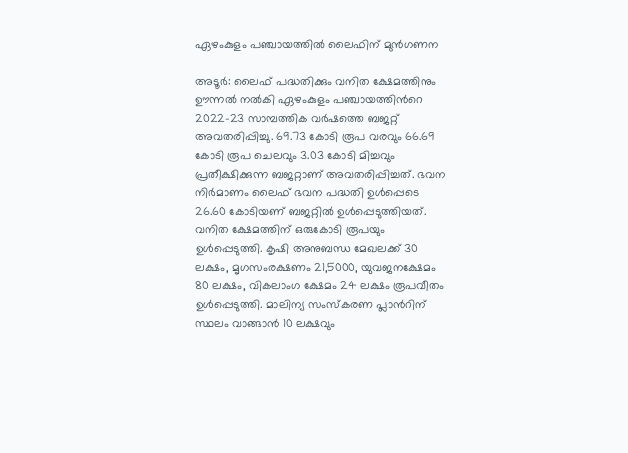ഏഴംകുളം പഞ്ചായത്തിൽ ലൈഫിന് മുൻഗണന

അടൂർ: ലൈഫ് പദ്ധതിക്കും വനിത ക്ഷേമത്തിനും ഊന്നൽ നൽകി ഏഴംകുളം പഞ്ചായത്തിന്‍റെ 2022-23 സാമ്പത്തിക വർഷത്തെ ബജറ്റ് അവതരിപ്പിച്ചു. 69.73 കോടി രൂപ വരവും 66.69 കോടി രൂപ ചെലവും 3.03 കോടി മിച്ചവും പ്രതീക്ഷിക്കുന്ന ബജറ്റാണ് അവതരിപ്പിച്ചത്. ഭവന നിർമാണം ലൈഫ് ഭവന പദ്ധതി ഉൾപ്പെടെ 26.60 കോടിയണ് ബജറ്റിൽ ഉൾപ്പെടുത്തിയത്. വനിത ക്ഷേമത്തിന് ഒരുകോടി രൂപയും ഉൾപ്പെടുത്തി. കൃഷി അനുബന്ധ മേഖലക്ക് 30 ലക്ഷം, മൃഗസംരക്ഷണം 21,5000, യുവജനക്ഷേമം 80 ലക്ഷം, വികലാംഗ ക്ഷേമം 24 ലക്ഷം രൂപവീതം ഉൾപ്പെടുത്തി. മാലിന്യ സംസ്കരണ പ്ലാന്‍റിന് സ്ഥലം വാങ്ങാൻ 10 ലക്ഷവും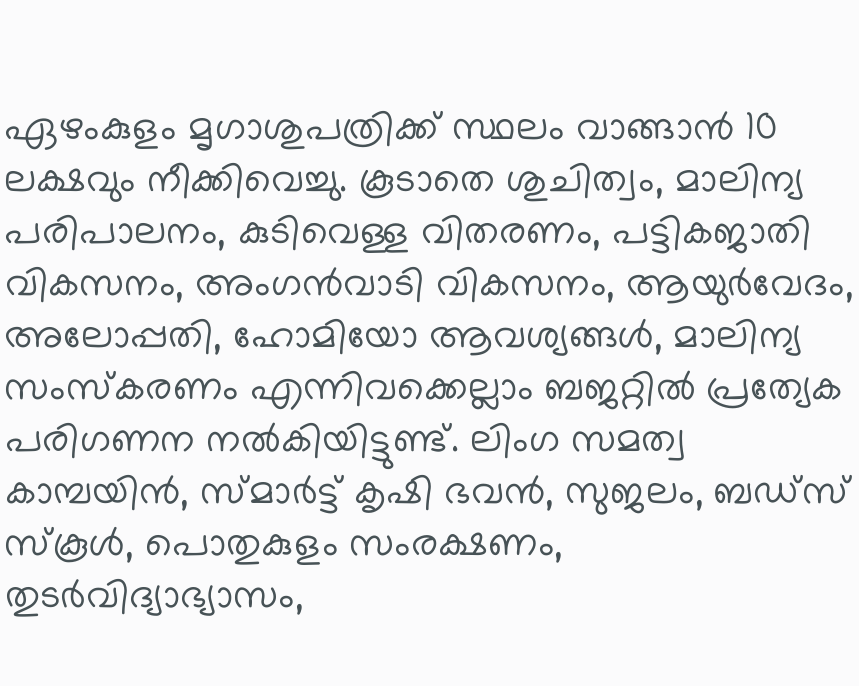ഏഴംകുളം മൃഗാശുപത്രിക്ക് സ്ഥലം വാങ്ങാൻ 10 ലക്ഷവും നീക്കിവെച്ചു. കൂടാതെ ശുചിത്വം, മാലിന്യ പരിപാലനം, കുടിവെള്ള വിതരണം, പട്ടികജാതി വികസനം, അംഗൻവാടി വികസനം, ആയുർവേദം, അലോപ്പതി, ഹോമിയോ ആവശ്യങ്ങൾ, മാലിന്യ സംസ്കരണം എന്നിവക്കെല്ലാം ബജറ്റിൽ പ്രത്യേക പരിഗണന നൽകിയിട്ടുണ്ട്. ലിംഗ സമത്വ കാമ്പയിൻ, സ്മാർട്ട് കൃഷി ഭവൻ, സുജലം, ബഡ്സ് സ്കൂൾ, പൊതുകുളം സംരക്ഷണം, തുടർവിദ്യാഭ്യാസം,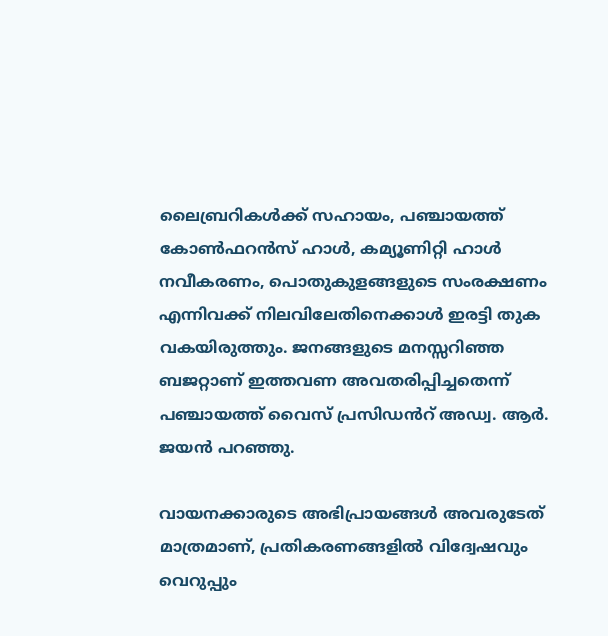ലൈബ്രറികൾക്ക് സഹായം, പഞ്ചായത്ത് കോൺഫറൻസ് ഹാൾ, കമ്യൂണിറ്റി ഹാൾ നവീകരണം, പൊതുകുളങ്ങളുടെ സംരക്ഷണം എന്നിവക്ക് നിലവിലേതിനെക്കാൾ ഇരട്ടി തുക വകയിരുത്തും. ജനങ്ങളുടെ മനസ്സറിഞ്ഞ ബജറ്റാണ് ഇത്തവണ അവതരിപ്പിച്ചതെന്ന് പഞ്ചായത്ത് വൈസ് പ്രസിഡൻറ് അഡ്വ. ആർ. ജയൻ പറഞ്ഞു.

വായനക്കാരുടെ അഭിപ്രായങ്ങള്‍ അവരുടേത് മാത്രമാണ്, പ്രതികരണങ്ങളിൽ വിദ്വേഷവും വെറുപ്പും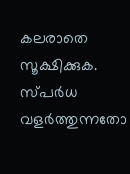കലരാതെ സൂക്ഷിക്കുക. സ്പർധ വളർത്തുന്നതോ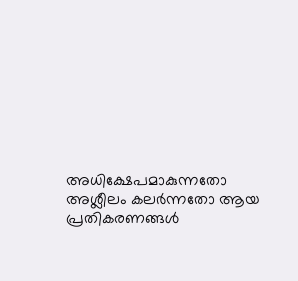അധിക്ഷേപമാകുന്നതോ അശ്ലീലം കലർന്നതോ ആയ പ്രതികരണങ്ങൾ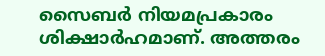സൈബർ നിയമപ്രകാരം ശിക്ഷാർഹമാണ്. അത്തരം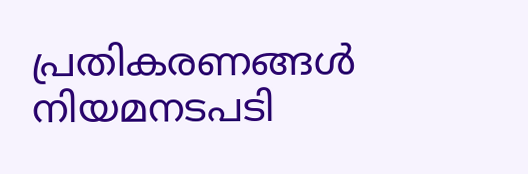പ്രതികരണങ്ങൾ നിയമനടപടി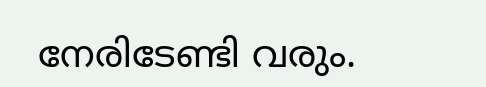നേരിടേണ്ടി വരും.